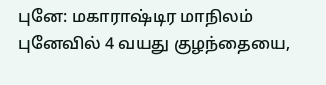புனே: மகாராஷ்டிர மாநிலம் புனேவில் 4 வயது குழந்தையை,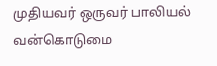முதியவர் ஒருவர் பாலியல் வன்கொடுமை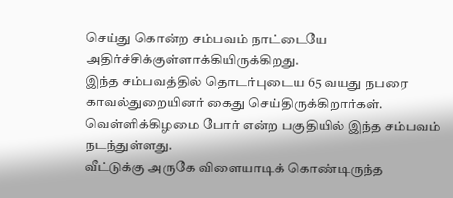செய்து கொன்ற சம்பவம் நாட்டையே அதிர்ச்சிக்குள்ளாக்கியிருக்கிறது.
இந்த சம்பவத்தில் தொடர்புடைய 65 வயது நபரை காவல்துறையினர் கைது செய்திருக்கிறார்கள். வெள்ளிக்கிழமை போர் என்ற பகுதியில் இந்த சம்பவம் நடந்துள்ளது.
வீட்டுக்கு அருகே விளையாடிக் கொண்டிருந்த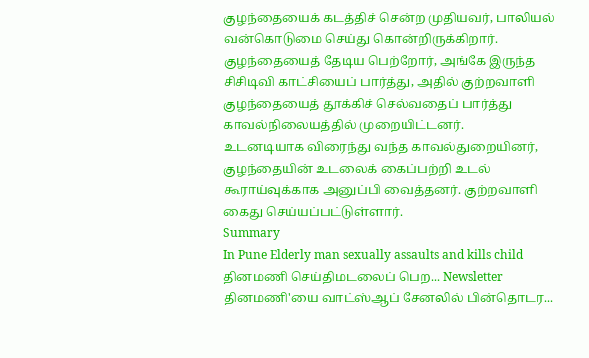குழந்தையைக் கடத்திச் சென்ற முதியவர், பாலியல் வன்கொடுமை செய்து கொன்றிருக்கிறார். குழந்தையைத் தேடிய பெற்றோர், அங்கே இருந்த சிசிடிவி காட்சியைப் பார்த்து, அதில் குற்றவாளி குழந்தையைத் தூக்கிச் செல்வதைப் பார்த்து காவல்நிலையத்தில் முறையிட்டனர்.
உடனடியாக விரைந்து வந்த காவல்துறையினர், குழந்தையின் உடலைக் கைப்பற்றி உடல் கூராய்வுக்காக அனுப்பி வைத்தனர். குற்றவாளி கைது செய்யப்பட்டுள்ளார்.
Summary
In Pune Elderly man sexually assaults and kills child
தினமணி செய்திமடலைப் பெற... Newsletter
தினமணி'யை வாட்ஸ்ஆப் சேனலில் பின்தொடர...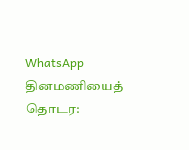WhatsApp
தினமணியைத் தொடர: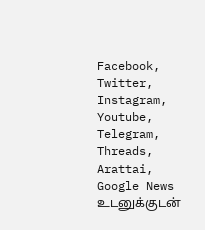Facebook, Twitter, Instagram, Youtube, Telegram, Threads, Arattai, Google News
உடனுக்குடன்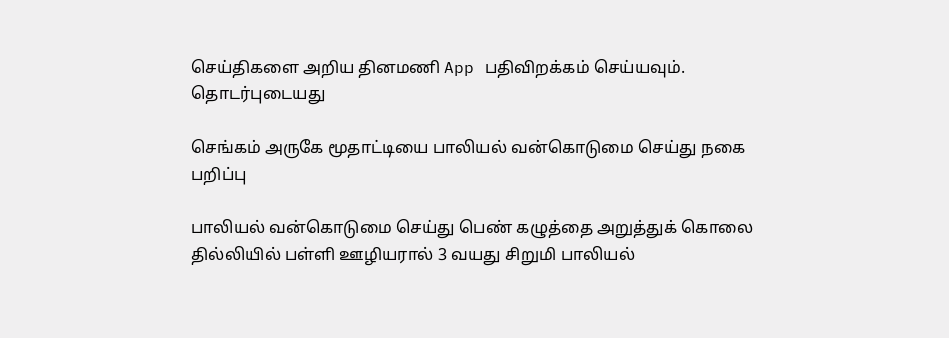செய்திகளை அறிய தினமணி App பதிவிறக்கம் செய்யவும்.
தொடர்புடையது

செங்கம் அருகே மூதாட்டியை பாலியல் வன்கொடுமை செய்து நகை பறிப்பு

பாலியல் வன்கொடுமை செய்து பெண் கழுத்தை அறுத்துக் கொலை
தில்லியில் பள்ளி ஊழியரால் 3 வயது சிறுமி பாலியல்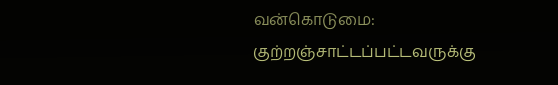வன்கொடுமை: குற்றஞ்சாட்டப்பட்டவருக்கு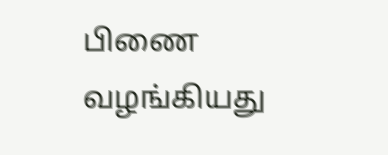பிணை வழங்கியது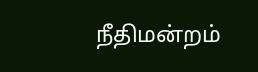நீதிமன்றம்